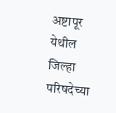अष्टापूर येथील जिल्हा परिषदेच्या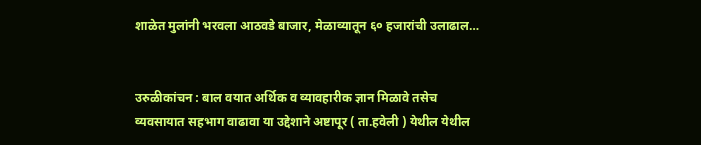शाळेत मुलांनी भरवला आठवडे बाजार, मेळाव्यातून ६० हजारांची उलाढाल…


उरुळीकांचन : बाल वयात अर्थिक व व्यावहारीक ज्ञान मिळावे तसेच व्यवसायात सहभाग वाढावा या उद्देशाने अष्टापूर ( ता.हवेली ) येथील येथील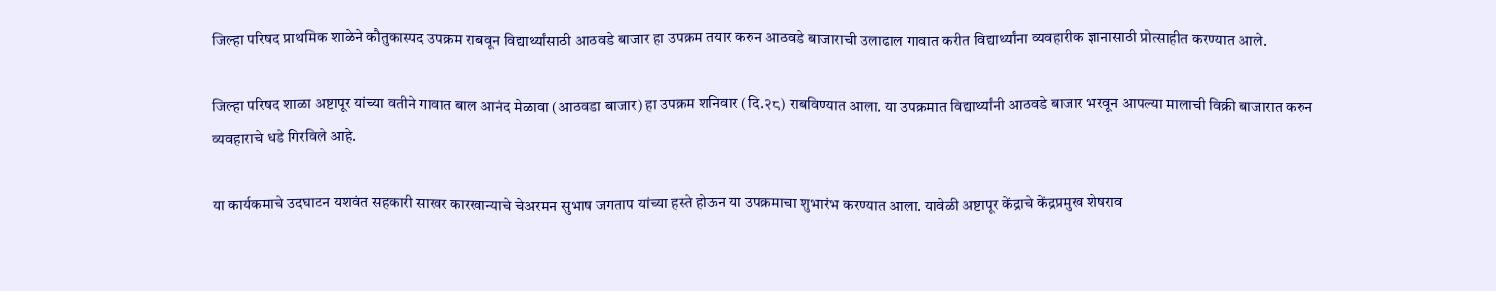जिल्हा परिषद प्राथमिक शाळेने कौतुकास्पद उपक्रम राबवून विद्यार्थ्यांसाठी आठवडे बाजार हा उपक्रम तयार करुन आठवडे बाजाराची उलाढाल गावात करीत विद्यार्थ्यांना व्यवहारीक ज्ञानासाठी प्रोत्साहीत करण्यात आले.

जिल्हा परिषद शाळा अष्टापूर यांच्या वतीने गावात बाल आनंद मेळावा (आठवडा बाजार) हा उपक्रम शनिवार (दि.२८) राबविण्यात आला. या उपक्रमात विद्यार्थ्यांनी आठवडे बाजार भरवून आपल्या मालाची विक्री बाजारात करुन व्यवहाराचे धडे गिरविले आहे.

या कार्यकमाचे उदघाटन यशवंत सहकारी साखर कारखान्याचे चेअरमन सुभाष जगताप यांच्या हस्ते होऊन या उपक्रमाचा शुभारंभ करण्यात आला. यावेळी अष्टापूर केंद्राचे केंद्रप्रमुख शेषराव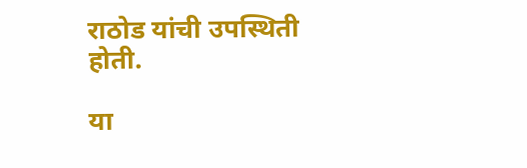राठोड यांची उपस्थिती होती.

या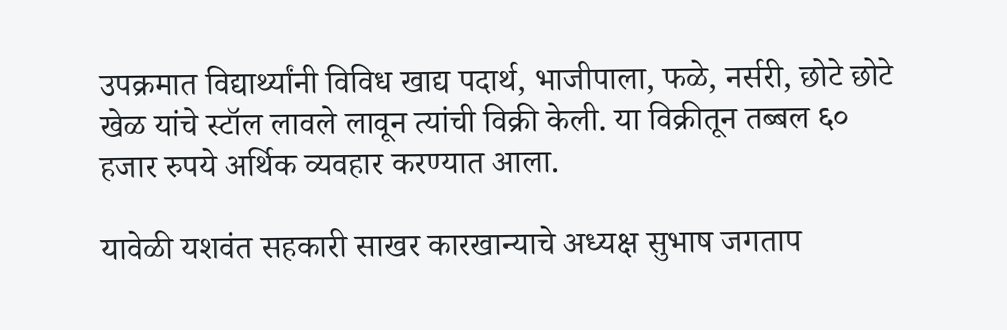उपक्रमात विद्यार्थ्यांनी विविध खाद्य पदार्थ, भाजीपाला, फळे, नर्सरी, छोटे छोटे खेळ यांचे स्टॉल लावले लावून त्यांची विक्री केली. या विक्रीतून तब्बल ६० हजार रुपये अर्थिक व्यवहार करण्यात आला.

यावेळी यशवंत सहकारी साखर कारखान्याचे अध्यक्ष सुभाष जगताप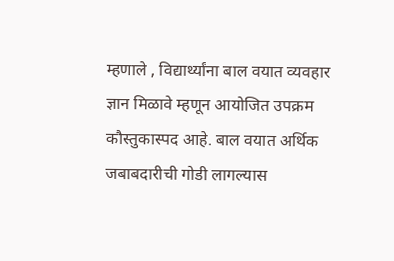म्हणाले , विद्यार्थ्यांना बाल वयात व्यवहार ज्ञान मिळावे म्हणून आयोजित उपक्रम कौस्तुकास्पद आहे. बाल वयात अर्थिक जबाबदारीची गोडी लागल्यास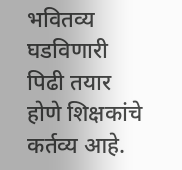भवितव्य घडविणारी पिढी तयार होणे शिक्षकांचे कर्तव्य आहे.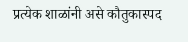प्रत्येक शाळांनी असे कौतुकास्पद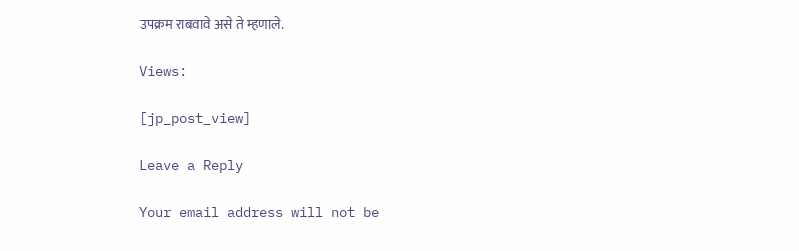उपक्रम राबवावे असे ते म्हणाले.

Views:

[jp_post_view]

Leave a Reply

Your email address will not be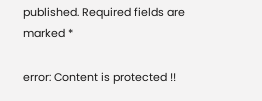published. Required fields are marked *

error: Content is protected !!